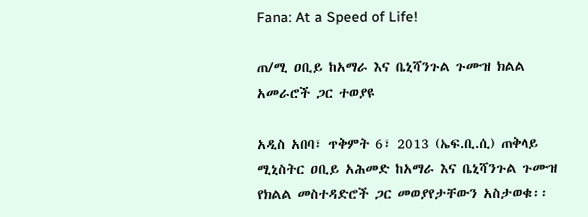Fana: At a Speed of Life!

ጠ/ሚ ዐቢይ ከአማራ እና ቤኒሻንጉል ጉሙዝ ክልል አመራሮች ጋር ተወያዩ

አዲስ አበባ፣ ጥቅምት 6፣ 2013 (ኤፍ.ቢ.ሲ) ጠቅላይ ሚኒስትር ዐቢይ አሕመድ ከአማራ እና ቤኒሻንጉል ጉሙዝ የክልል መስተዳድሮች ጋር መወያየታቸውን አስታወቁ፡፡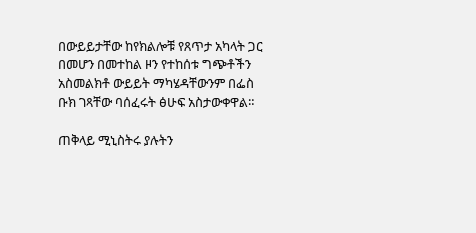በውይይታቸው ከየክልሎቹ የጸጥታ አካላት ጋር በመሆን በመተከል ዞን የተከሰቱ ግጭቶችን አስመልክቶ ውይይት ማካሄዳቸውንም በፌስ ቡክ ገጻቸው ባሰፈሩት ፅሁፍ አስታውቀዋል።

ጠቅላይ ሚኒስትሩ ያሉትን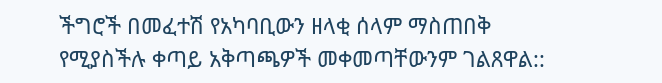ችግሮች በመፈተሽ የአካባቢውን ዘላቂ ሰላም ማስጠበቅ የሚያስችሉ ቀጣይ አቅጣጫዎች መቀመጣቸውንም ገልጸዋል::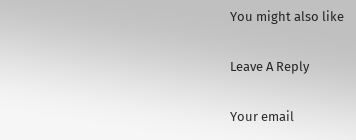You might also like

Leave A Reply

Your email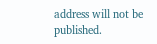address will not be published.